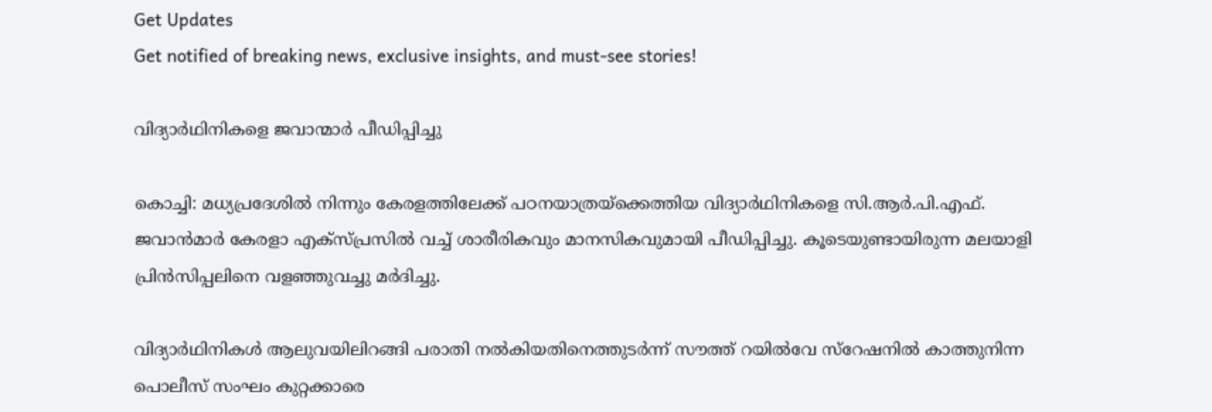Get Updates
Get notified of breaking news, exclusive insights, and must-see stories!

വിദ്യാര്‍ഥിനികളെ ജവാന്മാര്‍ പീഡിപ്പിച്ചു

കൊച്ചി: മധ്യപ്രദേശില്‍ നിന്നും കേരളത്തിലേക്ക് പഠനയാത്രയ്ക്കെത്തിയ വിദ്യാര്‍ഥിനികളെ സി.ആര്‍.പി.എഫ്. ജവാന്‍മാര്‍ കേരളാ എക്സ്പ്രസില്‍ വച്ച് ശാരീരികവും മാനസികവുമായി പീഡിപ്പിച്ചു. കൂടെയുണ്ടായിരുന്ന മലയാളി പ്രിന്‍സിപ്പലിനെ വളഞ്ഞുവച്ചു മര്‍ദിച്ചു.

വിദ്യാര്‍ഥിനികള്‍ ആലുവയിലിറങ്ങി പരാതി നല്‍കിയതിനെത്തുടര്‍ന്ന് സൗത്ത് റയില്‍വേ സ്റേഷനില്‍ കാത്തുനിന്ന പൊലീസ് സംഘം കുറ്റക്കാരെ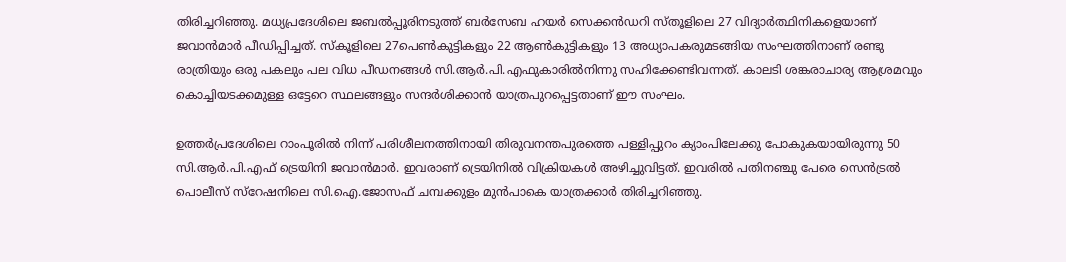തിരിച്ചറിഞ്ഞു. മധ്യപ്രദേശിലെ ജബല്‍പ്പൂരിനടുത്ത് ബര്‍സേബ ഹയര്‍ സെക്കന്‍ഡറി സ്തൂളിലെ 27 വിദ്യാര്‍ത്ഥിനികളെയാണ് ജവാന്‍മാര്‍ പീഡിപ്പിച്ചത്. സ്കൂളിലെ 27പെണ്‍കുട്ടികളും 22 ആണ്‍കുട്ടികളും 13 അധ്യാപകരുമടങ്ങിയ സംഘത്തിനാണ് രണ്ടു രാത്രിയും ഒരു പകലും പല വിധ പീഡനങ്ങള്‍ സി.ആര്‍.പി.എഫുകാരില്‍നിന്നു സഹിക്കേണ്ടിവന്നത്. കാലടി ശങ്കരാചാര്യ ആശ്രമവും കൊച്ചിയടക്കമുള്ള ഒട്ടേറെ സ്ഥലങ്ങളും സന്ദര്‍ശിക്കാന്‍ യാത്രപുറപ്പെട്ടതാണ് ഈ സംഘം.

ഉത്തര്‍പ്രദേശിലെ റാംപൂരില്‍ നിന്ന് പരിശീലനത്തിനായി തിരുവനന്തപുരത്തെ പള്ളിപ്പുറം ക്യാംപിലേക്കു പോകുകയായിരുന്നു 50 സി.ആര്‍.പി.എഫ് ട്രെയിനി ജവാന്‍മാര്‍. ഇവരാണ് ട്രെയിനില്‍ വിക്രിയകള്‍ അഴിച്ചുവിട്ടത്. ഇവരില്‍ പതിനഞ്ചു പേരെ സെന്‍ട്രല്‍ പൊലീസ് സ്റേഷനിലെ സി.ഐ.ജോസഫ് ചമ്പക്കുളം മുന്‍പാകെ യാത്രക്കാര്‍ തിരിച്ചറിഞ്ഞു.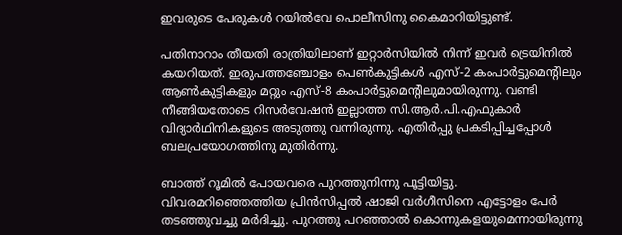ഇവരുടെ പേരുകള്‍ റയില്‍വേ പൊലീസിനു കൈമാറിയിട്ടുണ്ട്.

പതിനാറാം തീയതി രാത്രിയിലാണ് ഇറ്റാര്‍സിയില്‍ നിന്ന് ഇവര്‍ ട്രെയിനില്‍ കയറിയത്. ഇരുപത്തഞ്ചോളം പെണ്‍കുട്ടികള്‍ എസ്-2 കംപാര്‍ട്ടുമെന്റിലും ആണ്‍കുട്ടികളും മറ്റും എസ്-8 കംപാര്‍ട്ടുമെന്‍റിലുമായിരുന്നു. വണ്ടി നീങ്ങിയതോടെ റിസര്‍വേഷന്‍ ഇല്ലാത്ത സി.ആര്‍.പി.എഫുകാര്‍ വിദ്യാര്‍ഥിനികളുടെ അടുത്തു വന്നിരുന്നു. എതിര്‍പ്പു പ്രകടിപ്പിച്ചപ്പോള്‍ ബലപ്രയോഗത്തിനു മുതിര്‍ന്നു.

ബാത്ത് റൂമില്‍ പോയവരെ പുറത്തുനിന്നു പൂട്ടിയിട്ടു. വിവരമറിഞ്ഞെത്തിയ പ്രിന്‍സിപ്പല്‍ ഷാജി വര്‍ഗീസിനെ എട്ടോളം പേര്‍ തടഞ്ഞുവച്ചു മര്‍ദിച്ചു. പുറത്തു പറഞ്ഞാല്‍ കൊന്നുകളയുമെന്നായിരുന്നു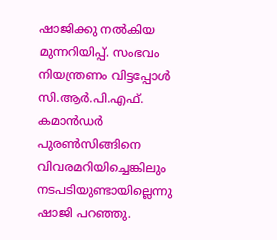ഷാജിക്കു നല്‍കിയ മുന്നറിയിപ്പ്. സംഭവം നിയന്ത്രണം വിട്ടപ്പോള്‍ സി.ആര്‍.പി.എഫ്. കമാന്‍ഡര്‍ പുരണ്‍സിങ്ങിനെ വിവരമറിയിച്ചെങ്കിലും നടപടിയുണ്ടായില്ലെന്നു ഷാജി പറഞ്ഞു.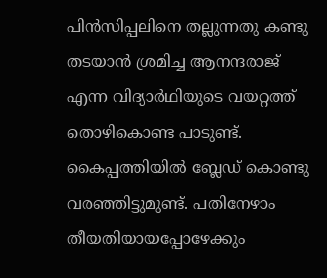പിന്‍സിപ്പലിനെ തല്ലുന്നതു കണ്ടു തടയാന്‍ ശ്രമിച്ച ആനന്ദരാജ് എന്ന വിദ്യാര്‍ഥിയുടെ വയറ്റത്ത് തൊഴികൊണ്ട പാടുണ്ട്. കൈപ്പത്തിയില്‍ ബ്ലേഡ് കൊണ്ടു വരഞ്ഞിട്ടുമുണ്ട്. പതിനേഴാം തീയതിയായപ്പോഴേക്കും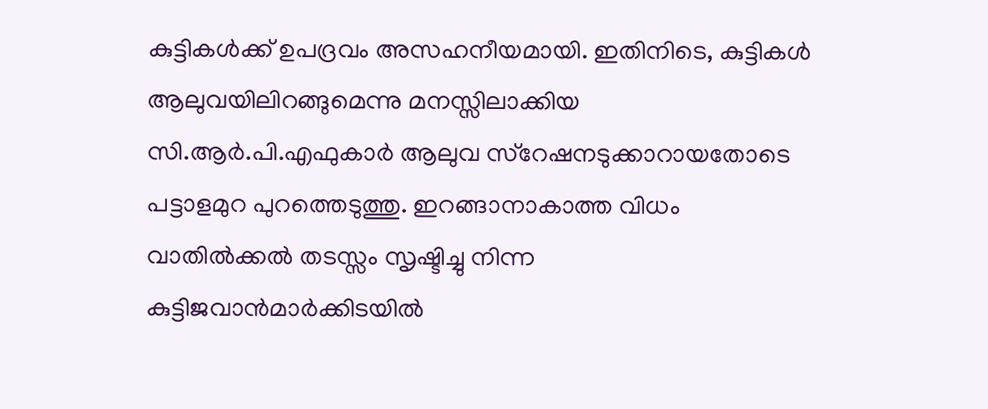കുട്ടികള്‍ക്ക് ഉപദ്രവം അസഹനീയമായി. ഇതിനിടെ, കുട്ടികള്‍ ആലുവയിലിറങ്ങുമെന്നു മനസ്സിലാക്കിയ സി.ആര്‍.പി.എഫുകാര്‍ ആലുവ സ്റേഷനടുക്കാറായതോടെ പട്ടാളമുറ പുറത്തെടുത്തു. ഇറങ്ങാനാകാത്ത വിധം വാതില്‍ക്കല്‍ തടസ്സം സൃഷ്ടിച്ചു നിന്ന കുട്ടിജവാന്‍മാര്‍ക്കിടയില്‍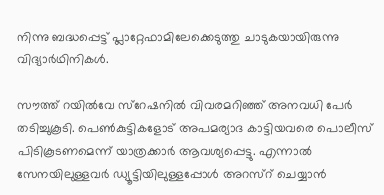നിന്നു ബദ്ധപ്പെട്ട് പ്ലാറ്റേഫാമിലേക്കെടുത്തു ചാടുകയായിരുന്നു വിദ്യാര്‍ഥിനികള്‍.

സൗത്ത് റയില്‍വേ സ്റേഷനില്‍ വിവരമറിഞ്ഞ് അനവധി പേര്‍ തടിച്ചുകൂടി. പെണ്‍കുട്ടികളോട് അപമര്യാദ കാട്ടിയവരെ പൊലീസ് പിടികൂടണമെന്ന് യാത്രക്കാര്‍ ആവശ്യപ്പെട്ടു. എന്നാല്‍ സേനയിലുള്ളവര്‍ ഡ്യൂട്ടിയിലുള്ളപ്പോള്‍ അറസ്റ് ചെയ്യാന്‍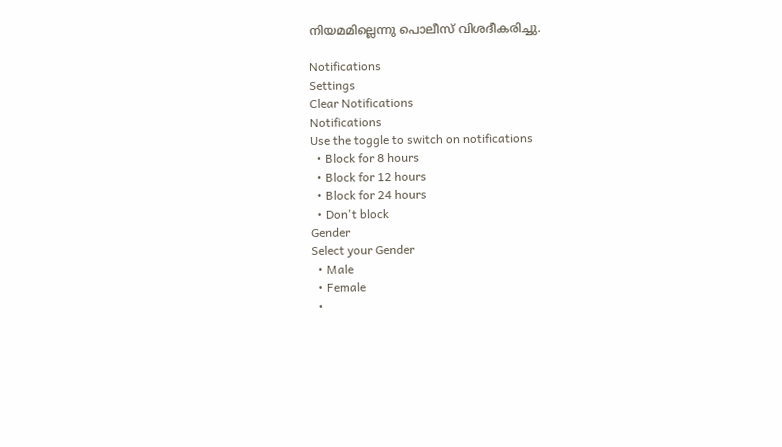നിയമമില്ലെന്നു പൊലീസ് വിശദീകരിച്ചു.

Notifications
Settings
Clear Notifications
Notifications
Use the toggle to switch on notifications
  • Block for 8 hours
  • Block for 12 hours
  • Block for 24 hours
  • Don't block
Gender
Select your Gender
  • Male
  • Female
  •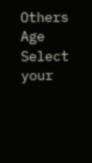Others
Age
Select your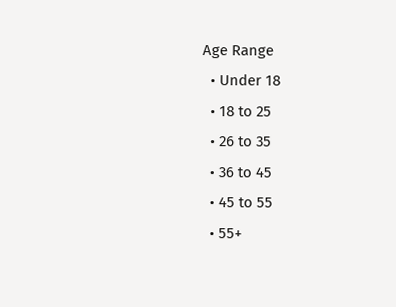Age Range
  • Under 18
  • 18 to 25
  • 26 to 35
  • 36 to 45
  • 45 to 55
  • 55+